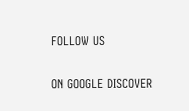FOLLOW US

ON GOOGLE DISCOVER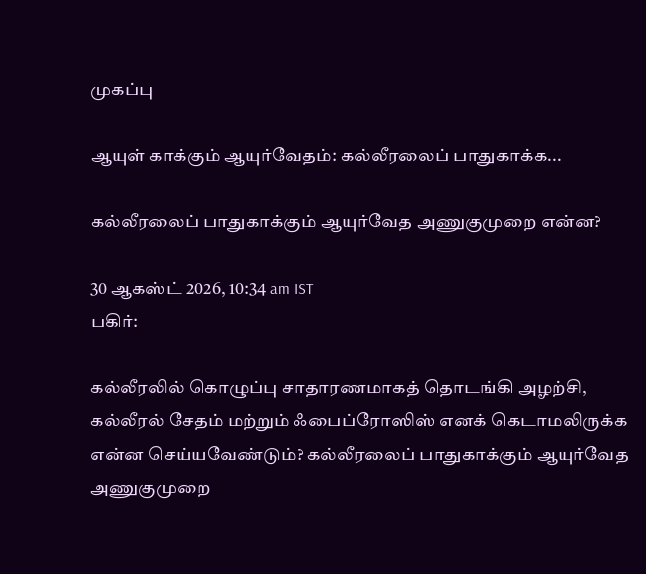முகப்பு

ஆயுள் காக்கும் ஆயுர்வேதம்: கல்லீரலைப் பாதுகாக்க...

கல்லீரலைப் பாதுகாக்கும் ஆயுர்வேத அணுகுமுறை என்ன?

30 ஆகஸ்ட் 2026, 10:34 am IST
பகிர்:

கல்லீரலில் கொழுப்பு சாதாரணமாகத் தொடங்கி அழற்சி, கல்லீரல் சேதம் மற்றும் ஃபைப்ரோஸிஸ் எனக் கெடாமலிருக்க என்ன செய்யவேண்டும்? கல்லீரலைப் பாதுகாக்கும் ஆயுர்வேத அணுகுமுறை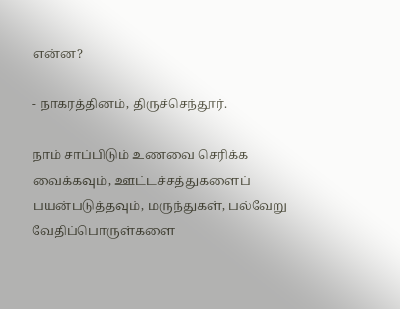என்ன?

- நாகரத்தினம், திருச்செந்தூர்.

நாம் சாப்பிடும் உணவை செரிக்க வைக்கவும், ஊட்டச்சத்துகளைப் பயன்படுத்தவும், மருந்துகள், பல்வேறு வேதிப்பொருள்களை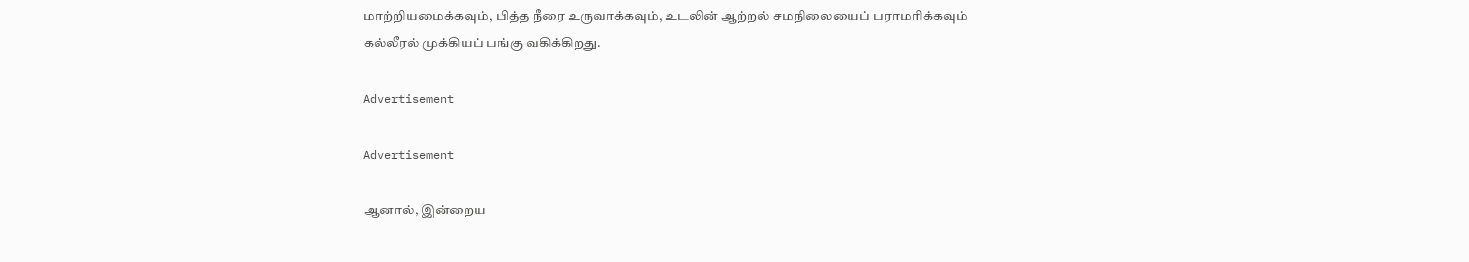மாற்றியமைக்கவும், பித்த நீரை உருவாக்கவும், உடலின் ஆற்றல் சமநிலையைப் பராமரிக்கவும் கல்லீரல் முக்கியப் பங்கு வகிக்கிறது.

Advertisement

Advertisement

ஆனால், இன்றைய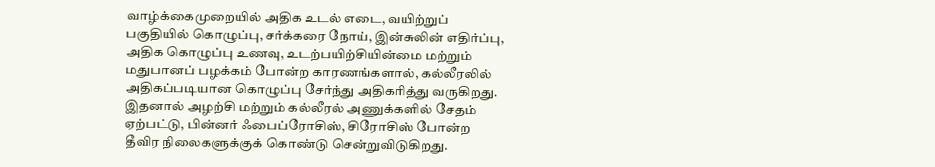வாழ்க்கைமுறையில் அதிக உடல் எடை, வயிற்றுப் பகுதியில் கொழுப்பு, சர்க்கரை நோய், இன்சுலின் எதிர்ப்பு, அதிக கொழுப்பு உணவு, உடற்பயிற்சியின்மை மற்றும் மதுபானப் பழக்கம் போன்ற காரணங்களால், கல்லீரலில் அதிகப்படியான கொழுப்பு சேர்ந்து அதிகரித்து வருகிறது. இதனால் அழற்சி மற்றும் கல்லீரல் அணுக்களில் சேதம் ஏற்பட்டு, பின்னர் ஃபைப்ரோசிஸ், சிரோசிஸ் போன்ற தீவிர நிலைகளுக்குக் கொண்டு சென்றுவிடுகிறது.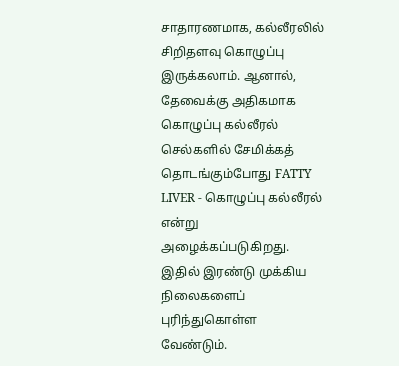சாதாரணமாக, கல்லீரலில் சிறிதளவு கொழுப்பு இருக்கலாம். ஆனால், தேவைக்கு அதிகமாக கொழுப்பு கல்லீரல் செல்களில் சேமிக்கத் தொடங்கும்போது FATTY LIVER - கொழுப்பு கல்லீரல் என்று அழைக்கப்படுகிறது. இதில் இரண்டு முக்கிய நிலைகளைப் புரிந்துகொள்ள வேண்டும்.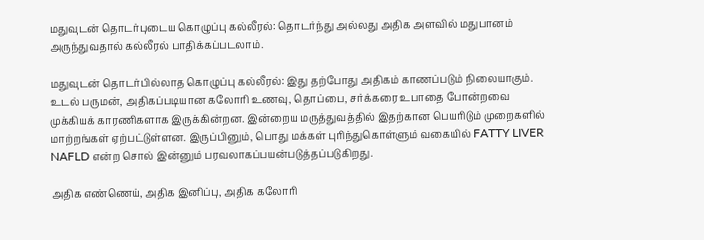மதுவுடன் தொடர்புடைய கொழுப்பு கல்லீரல்: தொடர்ந்து அல்லது அதிக அளவில் மதுபானம் அருந்துவதால் கல்லீரல் பாதிக்கப்படலாம்.

மதுவுடன் தொடர்பில்லாத கொழுப்பு கல்லீரல்: இது தற்போது அதிகம் காணப்படும் நிலையாகும். உடல் பருமன், அதிகப்படியான கலோரி உணவு, தொப்பை, சர்க்கரை உபாதை போன்றவை முக்கியக் காரணிகளாக இருக்கின்றன. இன்றைய மருத்துவத்தில் இதற்கான பெயரிடும் முறைகளில் மாற்றங்கள் ஏற்பட்டுள்ளன. இருப்பினும், பொது மக்கள் புரிந்துகொள்ளும் வகையில் FATTY LIVER NAFLD என்ற சொல் இன்னும் பரவலாகப்பயன்படுத்தப்படுகிறது.

அதிக எண்ணெய், அதிக இனிப்பு, அதிக கலோரி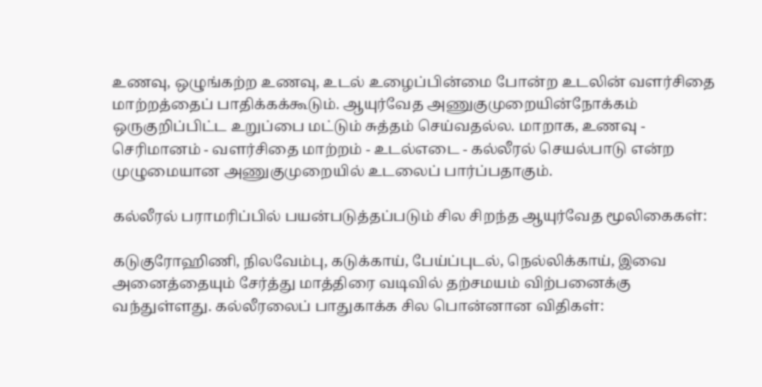உணவு, ஒழுங்கற்ற உணவு, உடல் உழைப்பின்மை போன்ற உடலின் வளர்சிதை மாற்றத்தைப் பாதிக்கக்கூடும். ஆயுர்வேத அணுகுமுறையின்நோக்கம் ஒருகுறிப்பிட்ட உறுப்பை மட்டும் சுத்தம் செய்வதல்ல. மாறாக, உணவு - செரிமானம் - வளர்சிதை மாற்றம் - உடல்எடை - கல்லீரல் செயல்பாடு என்ற முழுமையான அணுகுமுறையில் உடலைப் பார்ப்பதாகும்.

கல்லீரல் பராமரிப்பில் பயன்படுத்தப்படும் சில சிறந்த ஆயுர்வேத மூலிகைகள்:

கடுகுரோஹிணி, நிலவேம்பு, கடுக்காய், பேய்ப்புடல், நெல்லிக்காய், இவை அனைத்தையும் சேர்த்து மாத்திரை வடிவில் தற்சமயம் விற்பனைக்கு வந்துள்ளது. கல்லீரலைப் பாதுகாக்க சில பொன்னான விதிகள்: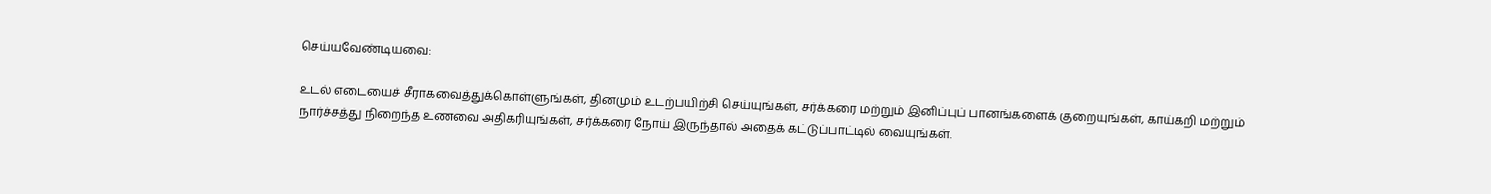செய்யவேண்டியவை:

உடல் எடையைச் சீராகவைத்துக்கொள்ளுங்கள், தினமும் உடற்பயிற்சி செய்யுங்கள், சர்க்கரை மற்றும் இனிப்புப் பானங்களைக் குறையுங்கள், காய்கறி மற்றும் நார்ச்சத்து நிறைந்த உணவை அதிகரியுங்கள், சர்க்கரை நோய் இருந்தால் அதைக் கட்டுப்பாட்டில் வையுங்கள்.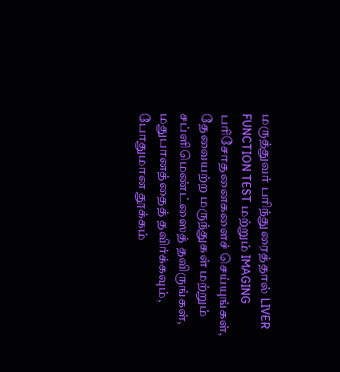மருத்துவர் பரிந்துரைத்தால் LIVER FUNCTION TEST மற்றும் IMAGING பரிசோதனைகளைச் செய்யுங்கள், தேவையற்ற மருந்துகள் மற்றும் சப்ளிமெண்ட்ஸைத் தவிருங்கள், மதுபானத்தைத் தவிர்க்கவும், போதுமான தூக்கம்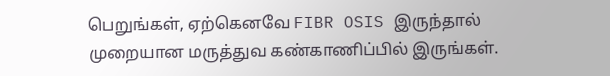பெறுங்கள், ஏற்கெனவே FIBR OSIS இருந்தால் முறையான மருத்துவ கண்காணிப்பில் இருங்கள்.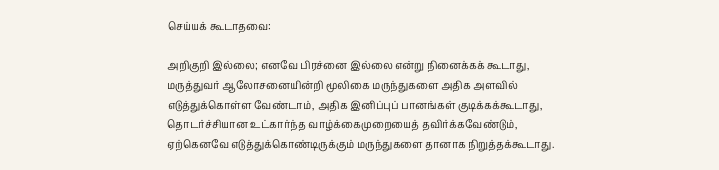செய்யக் கூடாதவை:

அறிகுறி இல்லை; எனவே பிரச்னை இல்லை என்று நினைக்கக் கூடாது, மருத்துவர் ஆலோசனையின்றி மூலிகை மருந்துகளை அதிக அளவில் எடுத்துக்கொள்ள வேண்டாம், அதிக இனிப்புப் பானங்கள் குடிக்கக்கூடாது, தொடர்ச்சியான உட்கார்ந்த வாழ்க்கைமுறையைத் தவிர்க்கவேண்டும், ஏற்கெனவே எடுத்துக்கொண்டிருக்கும் மருந்துகளை தானாக நிறுத்தக்கூடாது.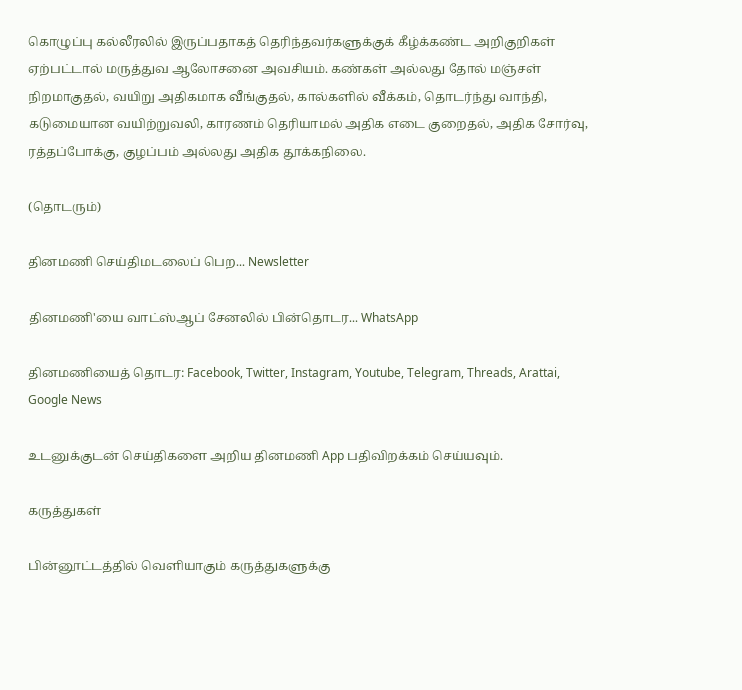கொழுப்பு கல்லீரலில் இருப்பதாகத் தெரிந்தவர்களுக்குக் கீழ்க்கண்ட அறிகுறிகள் ஏற்பட்டால் மருத்துவ ஆலோசனை அவசியம். கண்கள் அல்லது தோல் மஞ்சள் நிறமாகுதல், வயிறு அதிகமாக வீங்குதல், கால்களில் வீக்கம், தொடர்ந்து வாந்தி, கடுமையான வயிற்றுவலி, காரணம் தெரியாமல் அதிக எடை குறைதல், அதிக சோர்வு, ரத்தப்போக்கு, குழப்பம் அல்லது அதிக தூக்கநிலை.

(தொடரும்)

தினமணி செய்திமடலைப் பெற... Newsletter

தினமணி'யை வாட்ஸ்ஆப் சேனலில் பின்தொடர... WhatsApp

தினமணியைத் தொடர: Facebook, Twitter, Instagram, Youtube, Telegram, Threads, Arattai, Google News

உடனுக்குடன் செய்திகளை அறிய தினமணி App பதிவிறக்கம் செய்யவும்.

கருத்துகள்

பின்னூட்டத்தில் வெளியாகும் கருத்துகளுக்கு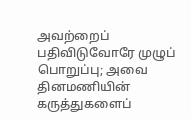அவற்றைப் பதிவிடுவோரே முழுப் பொறுப்பு; அவை தினமணியின் கருத்துகளைப்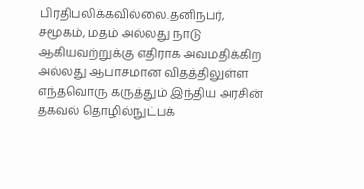பிரதிபலிக்கவில்லை.தனிநபர், சமூகம், மதம் அல்லது நாடு ஆகியவற்றுக்கு எதிராக அவமதிக்கிற அல்லது ஆபாசமான விதத்திலுள்ள எந்தவொரு கருத்தும் இந்திய அரசின் தகவல் தொழில்நுட்பக்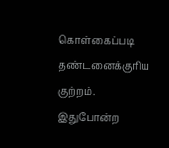கொள்கைப்படி தண்டனைக்குரிய குற்றம். இதுபோன்ற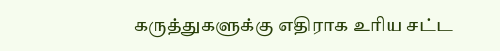கருத்துகளுக்கு எதிராக உரிய சட்ட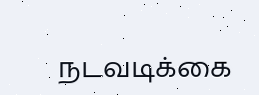நடவடிக்கை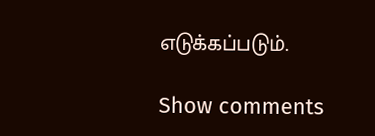எடுக்கப்படும்.

Show comments